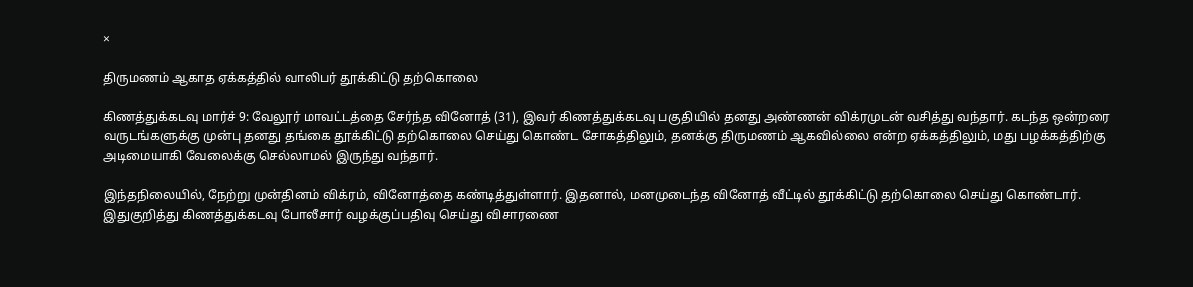×

திருமணம் ஆகாத ஏக்கத்தில் வாலிபர் தூக்கிட்டு தற்கொலை

கிணத்துக்கடவு மார்ச் 9: வேலூர் மாவட்டத்தை சேர்ந்த வினோத் (31), இவர் கிணத்துக்கடவு பகுதியில் தனது அண்ணன் விக்ரமுடன் வசித்து வந்தார். கடந்த ஒன்றரை வருடங்களுக்கு முன்பு தனது தங்கை தூக்கிட்டு தற்கொலை செய்து கொண்ட சோகத்திலும், தனக்கு திருமணம் ஆகவில்லை என்ற ஏக்கத்திலும், மது பழக்கத்திற்கு அடிமையாகி வேலைக்கு செல்லாமல் இருந்து வந்தார்.

இந்தநிலையில், நேற்று முன்தினம் விக்ரம், வினோத்தை கண்டித்துள்ளார். இதனால், மனமுடைந்த வினோத் வீட்டில் தூக்கிட்டு தற்கொலை செய்து கொண்டார். இதுகுறித்து கிணத்துக்கடவு போலீசார் வழக்குப்பதிவு செய்து விசாரணை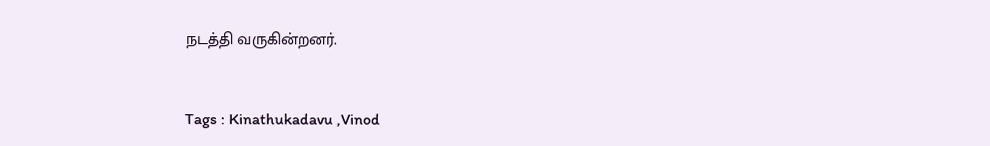நடத்தி வருகின்றனர்.



Tags : Kinathukadavu ,Vinod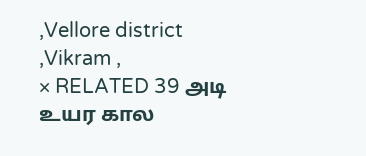,Vellore district ,Vikram ,
× RELATED 39 அடி உயர கால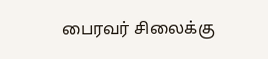பைரவர் சிலைக்கு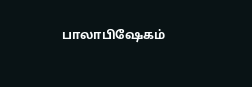பாலாபிஷேகம்